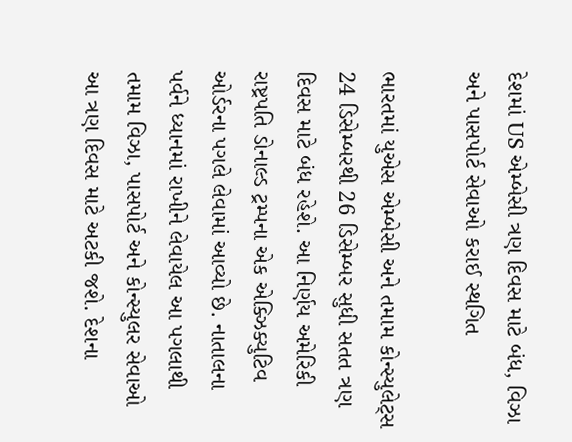દેશમાં US એમ્બેસી ત્રણ દિવસ માટે બંધ, વિઝા અને પાસપોર્ટ સેવાઓ કરાઈ સ્થગિત

ભારતમાં યુએસ એમ્બેસી અને તમામ કોન્સ્યુલેટ્સ 24 ડિસેમ્બરથી 26 ડિસેમ્બર સુધી સતત ત્રણ દિવસ માટે બંધ રહેશે. આ નિર્ણય અમેરિકી રાષ્ટ્રપતિ ડોનાલ્ડ ટ્રમ્પના એક એક્ઝિક્યુટિવ ઓર્ડરના પગલે લેવામાં આવ્યો છે. નાતાલના પર્વને ધ્યાનમાં રાખીને લેવાયેલ આ પગલાથી તમામ વિઝા, પાસપોર્ટ અને કોન્સ્યુલર સેવાઓ આ ત્રણ દિવસ માટે અટકી જશે. દેશના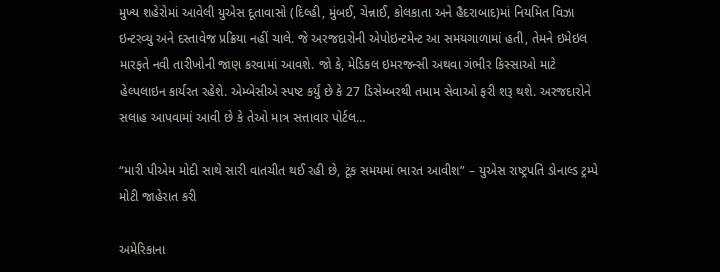મુખ્ય શહેરોમાં આવેલી યુએસ દૂતાવાસો (દિલ્હી, મુંબઈ, ચેન્નાઈ, કોલકાતા અને હૈદરાબાદ)માં નિયમિત વિઝા ઇન્ટરવ્યુ અને દસ્તાવેજ પ્રક્રિયા નહીં ચાલે. જે અરજદારોની એપોઇન્ટમેન્ટ આ સમયગાળામાં હતી, તેમને ઇમેઇલ મારફતે નવી તારીખોની જાણ કરવામાં આવશે. જો કે, મેડિકલ ઇમરજન્સી અથવા ગંભીર કિસ્સાઓ માટે હેલ્પલાઇન કાર્યરત રહેશે. એમ્બેસીએ સ્પષ્ટ કર્યું છે કે 27 ડિસેમ્બરથી તમામ સેવાઓ ફરી શરૂ થશે. અરજદારોને સલાહ આપવામાં આવી છે કે તેઓ માત્ર સત્તાવાર પોર્ટલ…

“મારી પીએમ મોદી સાથે સારી વાતચીત થઈ રહી છે, ટૂંક સમયમાં ભારત આવીશ” – યુએસ રાષ્ટ્રપતિ ડોનાલ્ડ ટ્રમ્પે મોટી જાહેરાત કરી

અમેરિકાના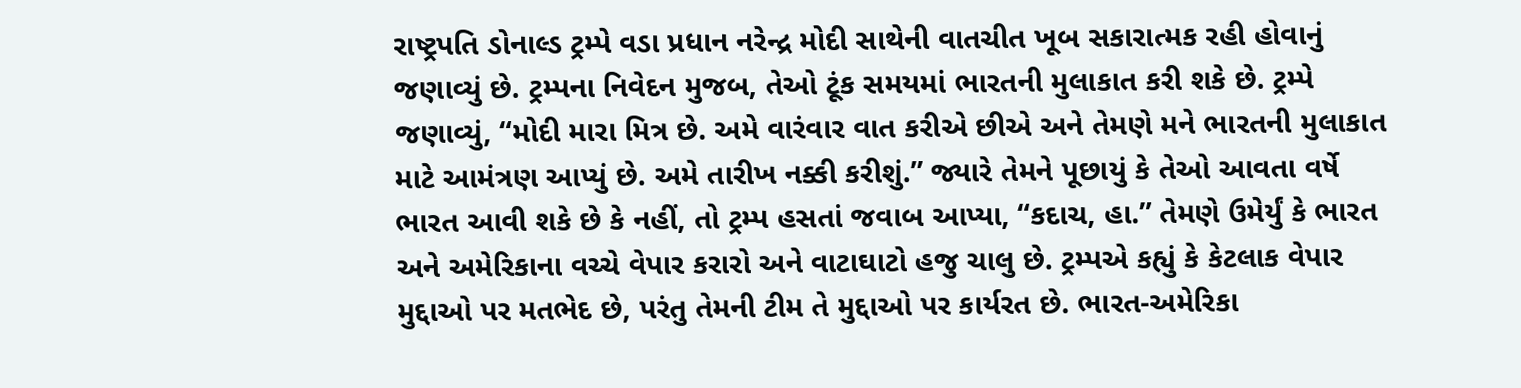રાષ્ટ્રપતિ ડોનાલ્ડ ટ્રમ્પે વડા પ્રધાન નરેન્દ્ર મોદી સાથેની વાતચીત ખૂબ સકારાત્મક રહી હોવાનું જણાવ્યું છે. ટ્રમ્પના નિવેદન મુજબ, તેઓ ટૂંક સમયમાં ભારતની મુલાકાત કરી શકે છે. ટ્રમ્પે જણાવ્યું, “મોદી મારા મિત્ર છે. અમે વારંવાર વાત કરીએ છીએ અને તેમણે મને ભારતની મુલાકાત માટે આમંત્રણ આપ્યું છે. અમે તારીખ નક્કી કરીશું.” જ્યારે તેમને પૂછાયું કે તેઓ આવતા વર્ષે ભારત આવી શકે છે કે નહીં, તો ટ્રમ્પ હસતાં જવાબ આપ્યા, “કદાચ, હા.” તેમણે ઉમેર્યું કે ભારત અને અમેરિકાના વચ્ચે વેપાર કરારો અને વાટાઘાટો હજુ ચાલુ છે. ટ્રમ્પએ કહ્યું કે કેટલાક વેપાર મુદ્દાઓ પર મતભેદ છે, પરંતુ તેમની ટીમ તે મુદ્દાઓ પર કાર્યરત છે. ભારત-અમેરિકા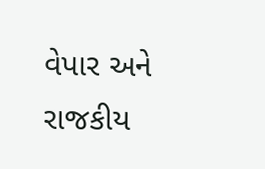વેપાર અને રાજકીય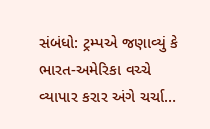સંબંધો: ટ્રમ્પએ જણાવ્યું કે ભારત-અમેરિકા વચ્ચે વ્યાપાર કરાર અંગે ચર્ચા…